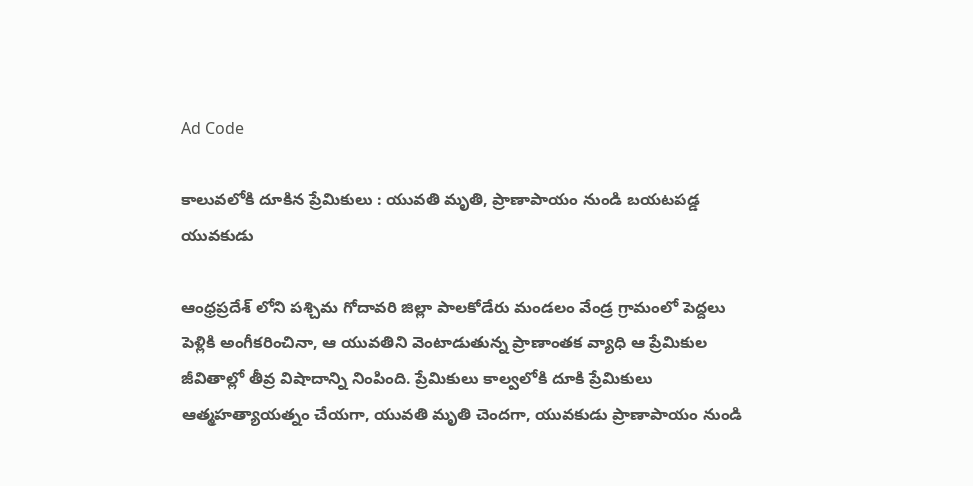Ad Code

కాలువలోకి దూకిన ప్రేమికులు : యువతి మృతి, ప్రాణాపాయం నుండి బయటపడ్డ యువకుడు

ఆంధ్రప్రదేశ్ లోని పశ్చిమ గోదావరి జిల్లా పాలకోడేరు మండలం వేండ్ర గ్రామంలో పెద్దలు పెళ్లికి అంగీకరించినా, ఆ యువతిని వెంటాడుతున్న ప్రాణాంతక వ్యాధి ఆ ప్రేమికుల జీవితాల్లో తీవ్ర విషాదాన్ని నింపింది. ప్రేమికులు కాల్వలోకి దూకి ప్రేమికులు ఆత్మహత్యాయత్నం చేయగా, యువతి మృతి చెందగా, యువకుడు ప్రాణాపాయం నుండి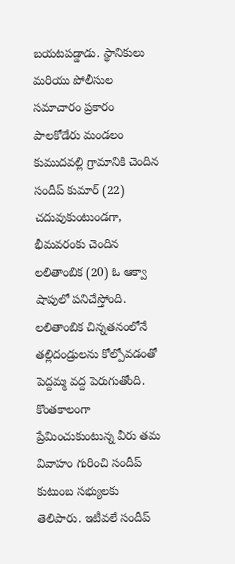బయటపడ్డాడు. స్థానికులు మరియు పోలీసుల సమాచారం ప్రకారం పాలకోడేరు మండలం కుముదవల్లి గ్రామానికి చెందిన సందీప్ కుమార్ (22) చదువుకుంటుండగా, భీమవరంకు చెందిన లలితాంబిక (20) ఓ ఆక్వా షాపులో పనిచేస్తోంది. లలితాంబిక చిన్నతనంలోనే తల్లిదండ్రులను కోల్పోవడంతో పెద్దమ్మ వద్ద పెరుగుతోంది. కొంతకాలంగా ప్రేమించుకుంటున్న వీరు తమ వివాహం గురించి సందీప్ కుటుంబ సభ్యులకు తెలిపారు. ఇటీవలే సందీప్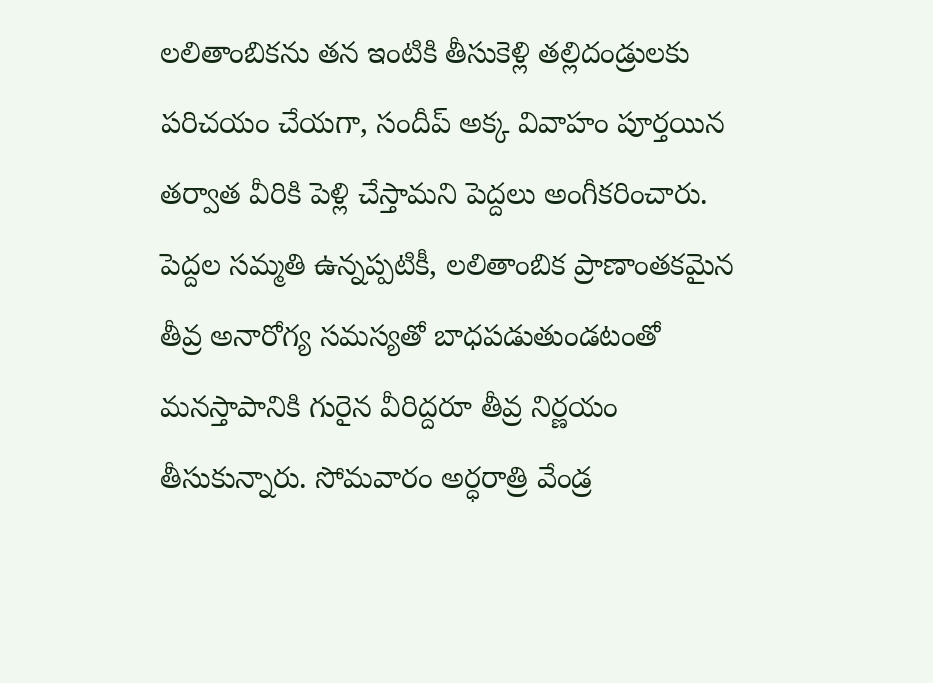లలితాంబికను తన ఇంటికి తీసుకెళ్లి తల్లిదండ్రులకు పరిచయం చేయగా, సందీప్ అక్క వివాహం పూర్తయిన తర్వాత వీరికి పెళ్లి చేస్తామని పెద్దలు అంగీకరించారు. పెద్దల సమ్మతి ఉన్నప్పటికీ, లలితాంబిక ప్రాణాంతకమైన తీవ్ర అనారోగ్య సమస్యతో బాధపడుతుండటంతో మనస్తాపానికి గురైన వీరిద్దరూ తీవ్ర నిర్ణయం తీసుకున్నారు. సోమవారం అర్ధరాత్రి వేండ్ర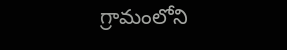గ్రామంలోని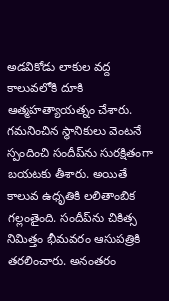అడవికోడు లాకుల వద్ద కాలువలోకి దూకి ఆత్మహత్యాయత్నం చేశారు. గమనించిన స్థానికులు వెంటనే స్పందించి సందీప్‌ను సురక్షితంగా బయటకు తీశారు. అయితే కాలువ ఉధృతికి లలితాంబిక గల్లంతైంది. సందీప్‌ను చికిత్స నిమిత్తం భీమవరం ఆసుపత్రికి తరలించారు. అనంతరం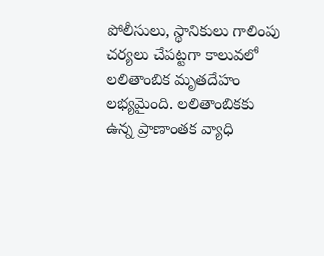పోలీసులు, స్థానికులు గాలింపు చర్యలు చేపట్టగా కాలువలో లలితాంబిక మృతదేహం లభ్యమైంది. లలితాంబికకు ఉన్న ప్రాణాంతక వ్యాధి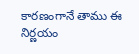కారణంగానే తాము ఈ నిర్ణయం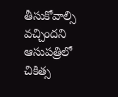తీసుకోవాల్సి వచ్చిందని ఆసుపత్రిలో చికిత్స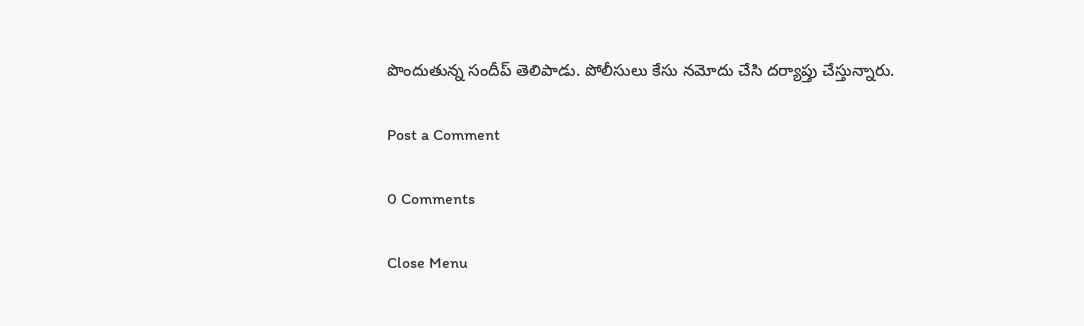పొందుతున్న సందీప్ తెలిపాడు. పోలీసులు కేసు నమోదు చేసి దర్యాప్తు చేస్తున్నారు.

Post a Comment

0 Comments

Close Menu